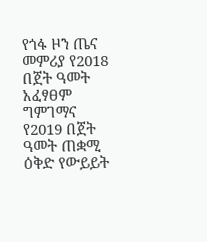የጎፋ ዞን ጤና መምሪያ የ2018 በጀት ዓመት አፈፃፀም ግምገማና የ2019 በጀት ዓመት ጠቋሚ ዕቅድ የውይይት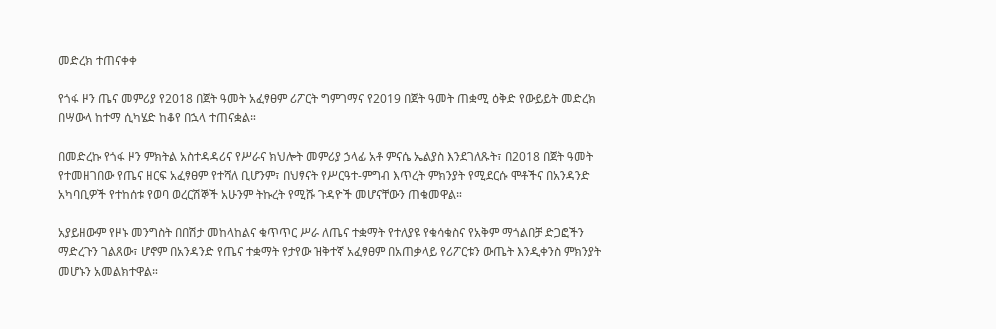መድረክ ተጠናቀቀ

የጎፋ ዞን ጤና መምሪያ የ2018 በጀት ዓመት አፈፃፀም ሪፖርት ግምገማና የ2019 በጀት ዓመት ጠቋሚ ዕቅድ የውይይት መድረክ በሣውላ ከተማ ሲካሄድ ከቆየ በኋላ ተጠናቋል።

በመድረኩ የጎፋ ዞን ምክትል አስተዳዳሪና የሥራና ክህሎት መምሪያ ኃላፊ አቶ ምናሴ ኤልያስ እንደገለጹት፣ በ2018 በጀት ዓመት የተመዘገበው የጤና ዘርፍ አፈፃፀም የተሻለ ቢሆንም፣ በህፃናት የሥርዓተ-ምግብ እጥረት ምክንያት የሚደርሱ ሞቶችና በአንዳንድ አካባቢዎች የተከሰቱ የወባ ወረርሽኞች አሁንም ትኩረት የሚሹ ጉዳዮች መሆናቸውን ጠቁመዋል።

አያይዘውም የዞኑ መንግስት በበሽታ መከላከልና ቁጥጥር ሥራ ለጤና ተቋማት የተለያዩ የቁሳቁስና የአቅም ማጎልበቻ ድጋፎችን ማድረጉን ገልጸው፣ ሆኖም በአንዳንድ የጤና ተቋማት የታየው ዝቅተኛ አፈፃፀም በአጠቃላይ የሪፖርቱን ውጤት እንዲቀንስ ምክንያት መሆኑን አመልክተዋል።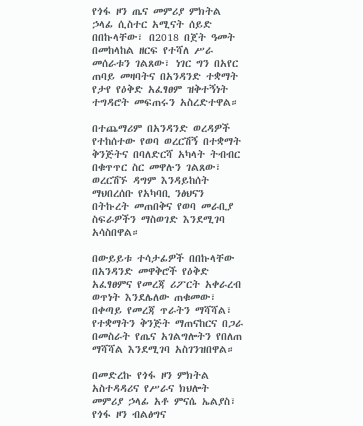የጎፋ ዞን ጤና መምሪያ ምክትል ኃላፊ ሲስተር አሚናት ሰይድ በበኩላቸው፣ በ2018 በጀት ዓመት በመከላከል ዘርፍ የተሻለ ሥራ መሰራቱን ገልጸው፣ ነገር ግን በአየር ጠባይ መዛባትና በአንዳንድ ተቋማት የታየ የዕቅድ አፈፃፀም ዝቅተኝነት ተግዳሮት መፍጠሩን አስረድተዋል።

በተጨማሪም በአንዳንድ ወረዳዎች የተከሰተው የወባ ወረርሽኝ በተቋማት ቅንጅትና በባለድርሻ አካላት ትብብር በቁጥጥር ስር መዋሉን ገልጸው፣ ወረርሽኙ ዳግም እንዳይከሰት ማህበረሰቡ የአካባቢ ንፅህናን በትኩረት መጠበቅና የወባ መራቢያ ስፍራዎችን ማስወገድ እንደሚገባ አሳስበዋል።

በውይይቱ ተሳታፊዎች በበኩላቸው በአንዳንድ መዋቅሮች የዕቅድ አፈፃፀምና የመረጃ ሪፖርት አቀራረብ ወጥነት እንደሌለው ጠቁመው፣ በቀጣይ የመረጃ ጥራትን ማሻሻል፣ የተቋማትን ቅንጅት ማጠናከርና በጋራ በመስራት የጤና አገልግሎትን የበለጠ ማሻሻል እንደሚገባ አስገንዝበዋል።

በመድረኩ የጎፋ ዞን ምክትል አስተዳዳሪና የሥራና ክህሎት መምሪያ ኃላፊ አቶ ምናሴ ኤልያስ፣ የጎፋ ዞን ብልፅግና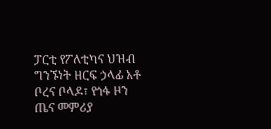ፓርቲ የፖለቲካና ህዝብ ግንኙነት ዘርፍ ኃላፊ አቶ ቦረና ቦላዶ፣ የጎፋ ዞን ጤና መምሪያ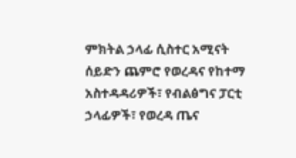ምክትል ኃላፊ ሲስተር አሚናት ሰይድን ጨምሮ የወረዳና የከተማ አስተዳዳሪዎች፣ የብልፅግና ፓርቲ ኃላፊዎች፣ የወረዳ ጤና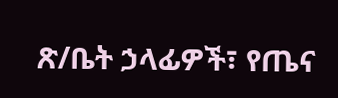ጽ/ቤት ኃላፊዎች፣ የጤና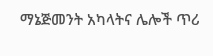ማኔጅመንት አካላትና ሌሎች ጥሪ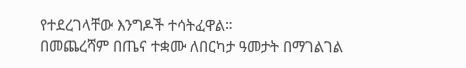የተደረገላቸው እንግዶች ተሳትፈዋል።
በመጨረሻም በጤና ተቋሙ ለበርካታ ዓመታት በማገልገል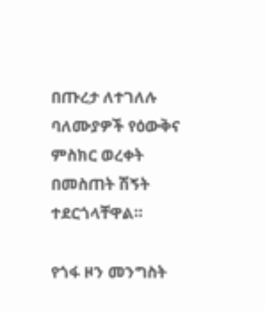በጡረታ ለተገለሉ ባለሙያዎች የዕውቅና ምስክር ወረቀት በመስጠት ሽኝት ተደርጎላቸዋል።

የጎፋ ዞን መንግስት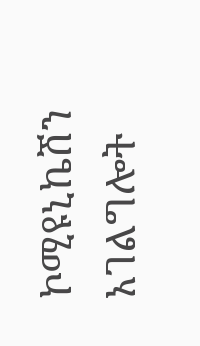ኮሚዩኒኬሽን አገልግሎት